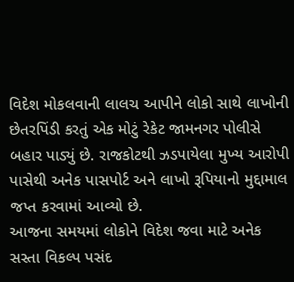વિદેશ મોકલવાની લાલચ આપીને લોકો સાથે લાખોની છેતરપિંડી કરતું એક મોટું રેકેટ જામનગર પોલીસે બહાર પાડ્યું છે. રાજકોટથી ઝડપાયેલા મુખ્ય આરોપી પાસેથી અનેક પાસપોર્ટ અને લાખો રૂપિયાનો મુદ્દામાલ જપ્ત કરવામાં આવ્યો છે.
આજના સમયમાં લોકોને વિદેશ જવા માટે અનેક સસ્તા વિકલ્પ પસંદ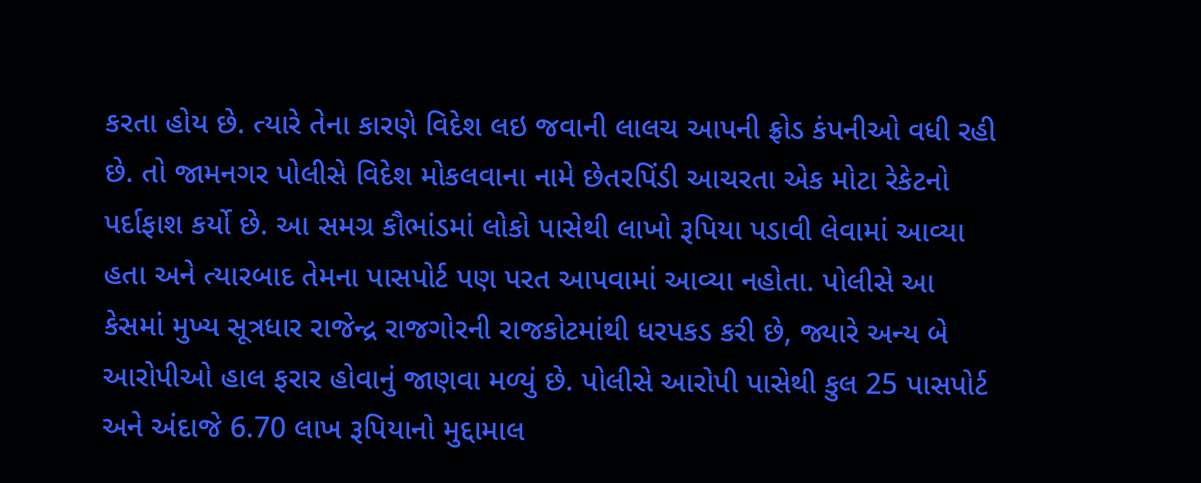કરતા હોય છે. ત્યારે તેના કારણે વિદેશ લઇ જવાની લાલચ આપની ફ્રોડ કંપનીઓ વધી રહી છે. તો જામનગર પોલીસે વિદેશ મોકલવાના નામે છેતરપિંડી આચરતા એક મોટા રેકેટનો પર્દાફાશ કર્યો છે. આ સમગ્ર કૌભાંડમાં લોકો પાસેથી લાખો રૂપિયા પડાવી લેવામાં આવ્યા હતા અને ત્યારબાદ તેમના પાસપોર્ટ પણ પરત આપવામાં આવ્યા નહોતા. પોલીસે આ કેસમાં મુખ્ય સૂત્રધાર રાજેન્દ્ર રાજગોરની રાજકોટમાંથી ધરપકડ કરી છે, જ્યારે અન્ય બે આરોપીઓ હાલ ફરાર હોવાનું જાણવા મળ્યું છે. પોલીસે આરોપી પાસેથી કુલ 25 પાસપોર્ટ અને અંદાજે 6.70 લાખ રૂપિયાનો મુદ્દામાલ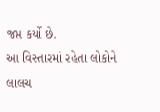જપ્ત કર્યો છે.
આ વિસ્તારમાં રહેતા લોકોને લાલચ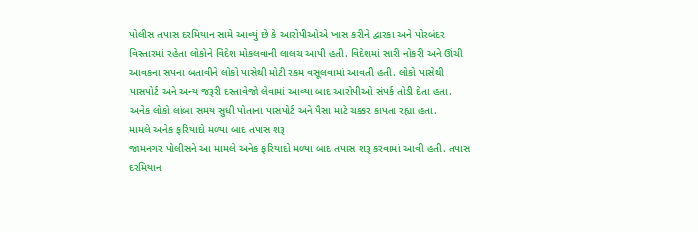પોલીસ તપાસ દરમિયાન સામે આવ્યું છે કે આરોપીઓએ ખાસ કરીને દ્વારકા અને પોરબંદર વિસ્તારમાં રહેતા લોકોને વિદેશ મોકલવાની લાલચ આપી હતી. વિદેશમાં સારી નોકરી અને ઊંચી આવકના સપના બતાવીને લોકો પાસેથી મોટી રકમ વસૂલવામાં આવતી હતી. લોકો પાસેથી પાસપોર્ટ અને અન્ય જરૂરી દસ્તાવેજો લેવામાં આવ્યા બાદ આરોપીઓ સંપર્ક તોડી દેતા હતા. અનેક લોકો લાંબા સમય સુધી પોતાના પાસપોર્ટ અને પૈસા માટે ચક્કર કાપતા રહ્યા હતા.
મામલે અનેક ફરિયાદો મળ્યા બાદ તપાસ શરૂ
જામનગર પોલીસને આ મામલે અનેક ફરિયાદો મળ્યા બાદ તપાસ શરૂ કરવામાં આવી હતી. તપાસ દરમિયાન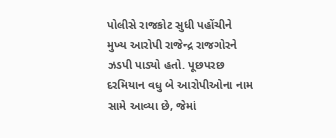પોલીસે રાજકોટ સુધી પહોંચીને મુખ્ય આરોપી રાજેન્દ્ર રાજગોરને ઝડપી પાડ્યો હતો. પૂછપરછ દરમિયાન વધુ બે આરોપીઓના નામ સામે આવ્યા છે, જેમાં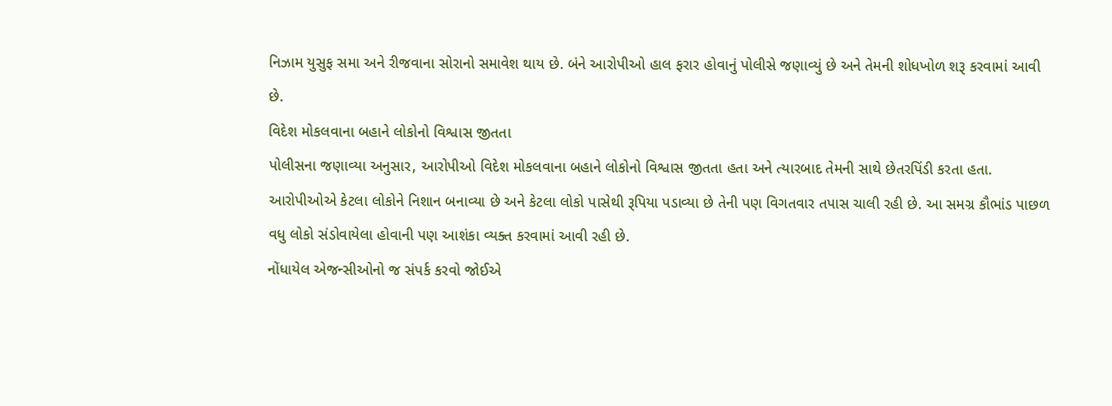નિઝામ યુસુફ સમા અને રીજવાના સોરાનો સમાવેશ થાય છે. બંને આરોપીઓ હાલ ફરાર હોવાનું પોલીસે જણાવ્યું છે અને તેમની શોધખોળ શરૂ કરવામાં આવી છે.
વિદેશ મોકલવાના બહાને લોકોનો વિશ્વાસ જીતતા
પોલીસના જણાવ્યા અનુસાર, આરોપીઓ વિદેશ મોકલવાના બહાને લોકોનો વિશ્વાસ જીતતા હતા અને ત્યારબાદ તેમની સાથે છેતરપિંડી કરતા હતા. આરોપીઓએ કેટલા લોકોને નિશાન બનાવ્યા છે અને કેટલા લોકો પાસેથી રૂપિયા પડાવ્યા છે તેની પણ વિગતવાર તપાસ ચાલી રહી છે. આ સમગ્ર કૌભાંડ પાછળ વધુ લોકો સંડોવાયેલા હોવાની પણ આશંકા વ્યક્ત કરવામાં આવી રહી છે.
નોંધાયેલ એજન્સીઓનો જ સંપર્ક કરવો જોઈએ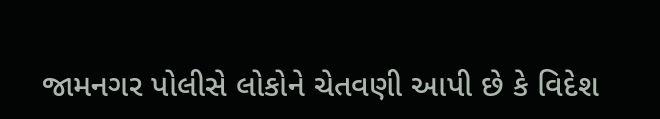જામનગર પોલીસે લોકોને ચેતવણી આપી છે કે વિદેશ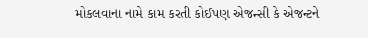મોકલવાના નામે કામ કરતી કોઈપણ એજન્સી કે એજન્ટને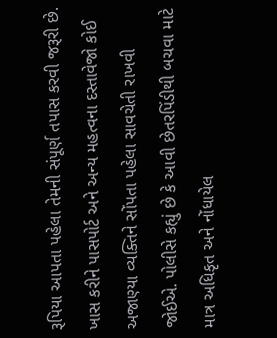રૂપિયા આપતા પહેલા તેમની સંપૂર્ણ તપાસ કરવી જરૂરી છે. ખાસ કરીને પાસપોર્ટ અને અન્ય મહત્વના દસ્તાવેજો કોઈ અજાણ્યા વ્યક્તિને સોંપતા પહેલા સાવચેતી રાખવી જોઈએ. પોલીસે કહ્યું છે કે આવી છેતરપિંડીથી બચવા માટે માત્ર અધિકૃત અને નોંધાયેલ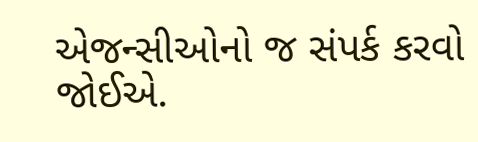એજન્સીઓનો જ સંપર્ક કરવો જોઈએ.